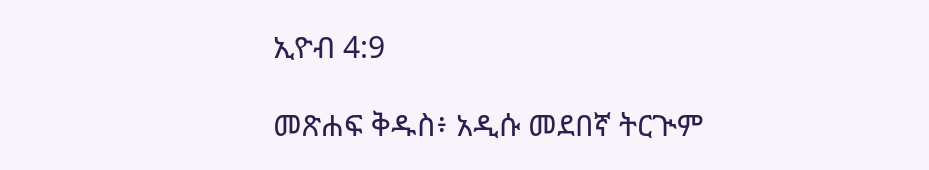ኢዮብ 4:9

መጽሐፍ ቅዱስ፥ አዲሱ መደበኛ ትርጒም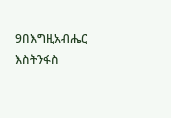9በእግዚአብሔር እስትንፋስ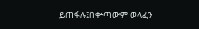ይጠፋሉ፤በቍጣውም ወላፈን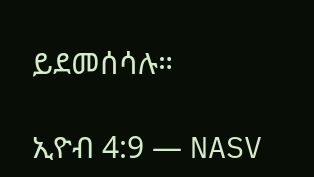ይደመሰሳሉ።

ኢዮብ 4:9 — NASV